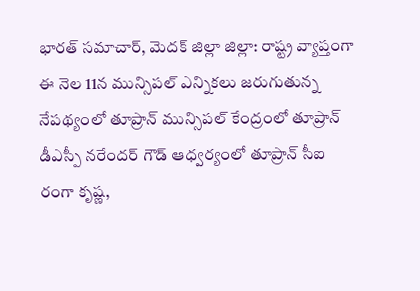భారత్ సమాచార్, మెదక్ జిల్లా జిల్లా: రాష్ట్ర వ్యాప్తంగా ఈ నెల 11న మున్సిపల్ ఎన్నికలు జరుగుతున్న నేపథ్యంలో తూప్రాన్ మున్సిపల్ కేంద్రంలో తూప్రాన్ డీఎస్పీ నరేందర్ గౌడ్ ఆధ్వర్యంలో తూప్రాన్ సీఐ రంగా కృష్ణ,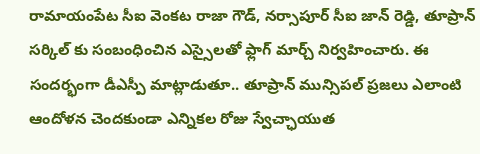రామాయంపేట సీఐ వెంకట రాజా గౌడ్, నర్సాపూర్ సీఐ జాన్ రెడ్డి, తూప్రాన్ సర్కిల్ కు సంబంధించిన ఎస్సైలతో ఫ్లాగ్ మార్చ్ నిర్వహించారు. ఈ సందర్భంగా డీఎస్పీ మాట్లాడుతూ.. తూప్రాన్ మున్సిపల్ ప్రజలు ఎలాంటి ఆందోళన చెందకుండా ఎన్నికల రోజు స్వేచ్ఛాయుత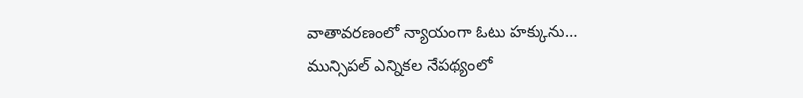వాతావరణంలో న్యాయంగా ఓటు హక్కును…
మున్సిపల్ ఎన్నికల నేపథ్యంలో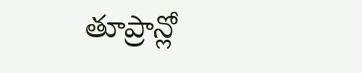తూప్రాన్లో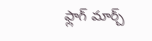ఫ్లాగ్ మార్చ్